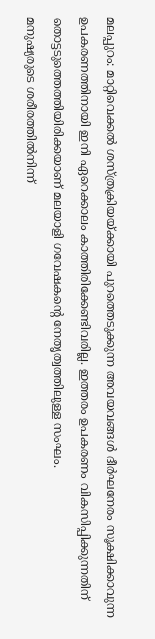മലപ്പുറം: മാറ്റിവെക്കൽ ശസ്ത്രക്രിയയ്ക്കായി പുറത്തെടുക്കുന്ന അവയവങ്ങൾ ദീർഘനേരം സൂക്ഷിക്കാവുന്ന ഉപകരണത്തിനായി ഇനി ഏറെക്കാലം കാത്തിരിക്കേണ്ടിവരില്ല. ഇത്തരം ഉപകരണം വികസിപ്പിക്കുന്നതിന് തൊട്ടടുത്തെത്തിയിരിക്കയാണ് മലയാളി ഗവേഷകന്റെ നേതൃത്വത്തിലുള്ള സംഘം.
മനുഷ്യരുടെ ശരീരത്തിൽനിന്ന്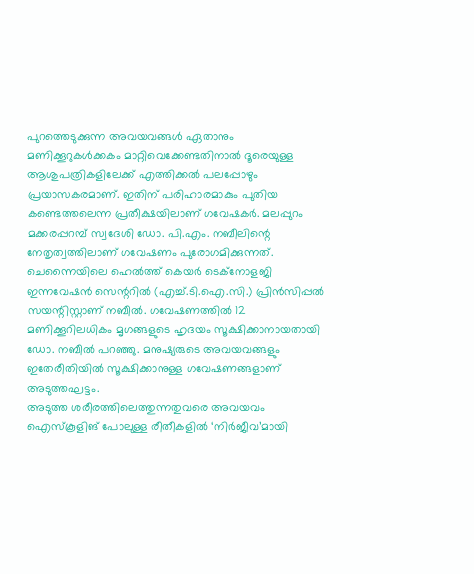പുറത്തെടുക്കുന്ന അവയവങ്ങൾ ഏതാനും മണിക്കൂറുകൾക്കകം മാറ്റിവെക്കേണ്ടതിനാൽ ദൂരെയുള്ള ആശുപത്രികളിലേക്ക് എത്തിക്കൽ പലപ്പോഴും പ്രയാസകരമാണ്. ഇതിന് പരിഹാരമാകും പുതിയ കണ്ടെത്തലെന്ന പ്രതീക്ഷയിലാണ് ഗവേഷകർ. മലപ്പുറം മക്കരപ്പറമ്പ് സ്വദേശി ഡോ. പി.എം. നബീലിന്റെ നേതൃത്വത്തിലാണ് ഗവേഷണം പുരോഗമിക്കുന്നത്. ചെന്നൈയിലെ ഹെൽത്ത് കെയർ ടെക്നോളജി ഇന്നവേഷൻ സെന്ററിൽ (എച്ച്.ടി.ഐ.സി.) പ്രിൻസിപ്പൽ സയന്റിസ്റ്റാണ് നബീൽ. ഗവേഷണത്തിൽ 12 മണിക്കൂറിലധികം മൃഗങ്ങളുടെ ഹൃദയം സൂക്ഷിക്കാനായതായി ഡോ. നബീൽ പറഞ്ഞു. മനുഷ്യരുടെ അവയവങ്ങളും ഇതേരീതിയിൽ സൂക്ഷിക്കാനുള്ള ഗവേഷണങ്ങളാണ് അടുത്തഘട്ടം.
അടുത്ത ശരീരത്തിലെത്തുന്നതുവരെ അവയവം ഐസ്കൂളിങ് പോലുള്ള രീതീകളിൽ ‘നിർജീവ’മായി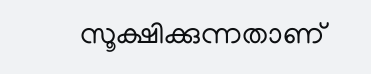സൂക്ഷിക്കുന്നതാണ്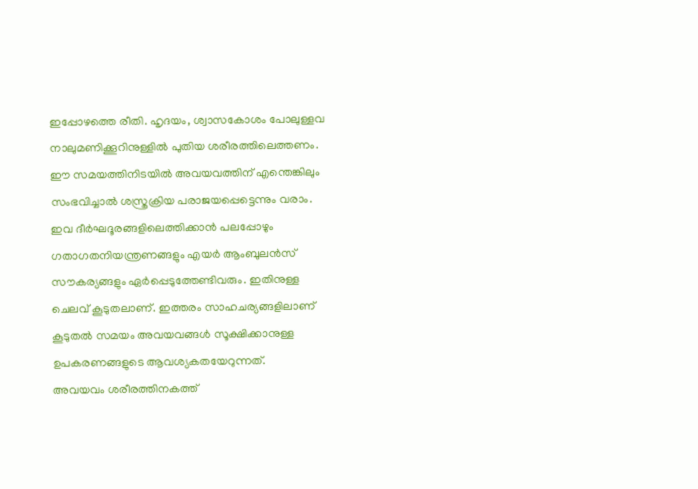ഇപ്പോഴത്തെ രീതി. ഹൃദയം, ശ്വാസകോശം പോലുള്ളവ നാലുമണിക്കൂറിനുള്ളിൽ പുതിയ ശരീരത്തിലെത്തണം. ഈ സമയത്തിനിടയിൽ അവയവത്തിന് എന്തെങ്കിലും സംഭവിച്ചാൽ ശസ്ത്രക്രിയ പരാജയപ്പെട്ടെന്നും വരാം. ഇവ ദീർഘദൂരങ്ങളിലെത്തിക്കാൻ പലപ്പോഴും ഗതാഗതനിയന്ത്രണങ്ങളും എയർ ആംബുലൻസ് സൗകര്യങ്ങളും ഏർപ്പെടുത്തേണ്ടിവരും. ഇതിനുള്ള ചെലവ് കൂടുതലാണ്. ഇത്തരം സാഹചര്യങ്ങളിലാണ് കൂടുതൽ സമയം അവയവങ്ങൾ സൂക്ഷിക്കാനുള്ള ഉപകരണങ്ങളുടെ ആവശ്യകതയേറുന്നത്.
അവയവം ശരീരത്തിനകത്ത്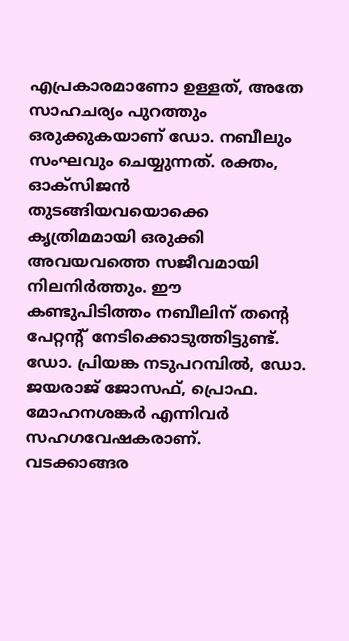എപ്രകാരമാണോ ഉള്ളത്, അതേ സാഹചര്യം പുറത്തും ഒരുക്കുകയാണ് ഡോ. നബീലും സംഘവും ചെയ്യുന്നത്. രക്തം, ഓക്സിജൻ തുടങ്ങിയവയൊക്കെ കൃത്രിമമായി ഒരുക്കി അവയവത്തെ സജീവമായി നിലനിർത്തും. ഈ കണ്ടുപിടിത്തം നബീലിന് തന്റെ പേറ്റന്റ് നേടിക്കൊടുത്തിട്ടുണ്ട്. ഡോ. പ്രിയങ്ക നടുപറമ്പിൽ, ഡോ. ജയരാജ് ജോസഫ്, പ്രൊഫ. മോഹനശങ്കർ എന്നിവർ സഹഗവേഷകരാണ്.
വടക്കാങ്ങര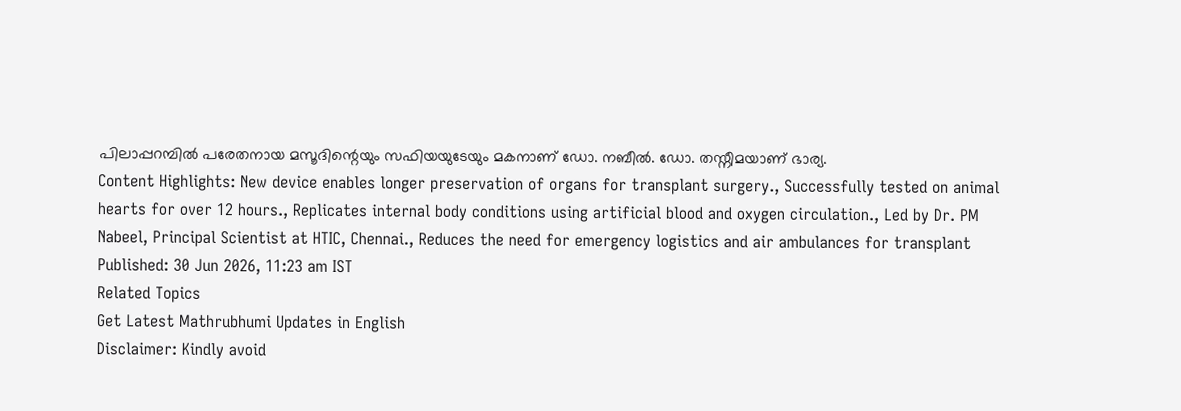പിലാപ്പറമ്പിൽ പരേതനായ മസൂദിന്റെയും സഫിയയുടേയും മകനാണ് ഡോ. നബീൽ. ഡോ. തസ്നീമയാണ് ഭാര്യ.
Content Highlights: New device enables longer preservation of organs for transplant surgery., Successfully tested on animal hearts for over 12 hours., Replicates internal body conditions using artificial blood and oxygen circulation., Led by Dr. PM Nabeel, Principal Scientist at HTIC, Chennai., Reduces the need for emergency logistics and air ambulances for transplant
Published: 30 Jun 2026, 11:23 am IST
Related Topics
Get Latest Mathrubhumi Updates in English
Disclaimer: Kindly avoid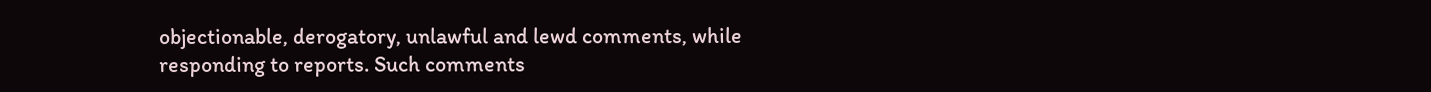objectionable, derogatory, unlawful and lewd comments, while responding to reports. Such comments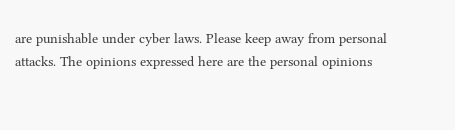are punishable under cyber laws. Please keep away from personal attacks. The opinions expressed here are the personal opinions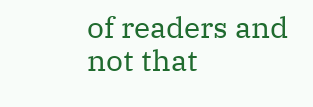of readers and not that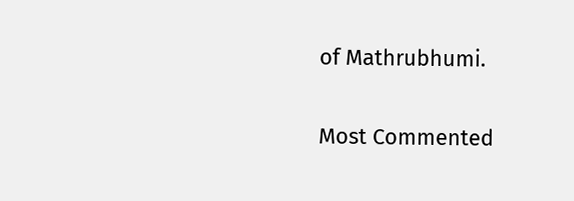of Mathrubhumi.


Most Commented